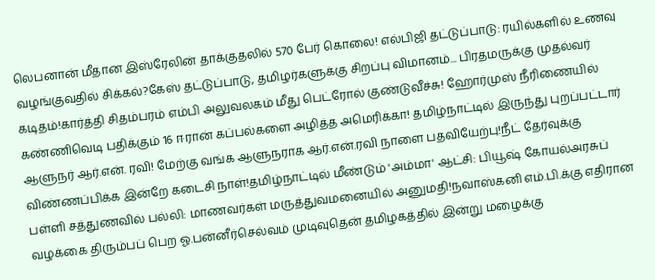லெபனான் மீதான இஸ்ரேலின் தாக்குதலில் 570 பேர் கொலை! எல்பிஜி தட்டுப்பாடு: ரயில்களில் உணவு வழங்குவதில் சிக்கல்?கேஸ் தட்டுப்பாடு, தமிழர்களுக்கு சிறப்பு விமானம்... பிரதமருக்கு முதல்வர் கடிதம்!கார்த்தி சிதம்பரம் எம்பி அலுவலகம் மீது பெட்ரோல் குண்டுவீச்சு! ஹோர்முஸ் நீரிணையில் கண்ணிவெடி பதிக்கும் 16 ஈரான் கப்பல்களை அழித்த அமெரிக்கா! தமிழ்நாட்டில் இருந்து புறப்பட்டார் ஆளுநர் ஆர்.என். ரவி! மேற்கு வங்க ஆளுநராக ஆர்.என்.ரவி நாளை பதவியேற்பு!நீட் தேர்வுக்கு விண்ணப்பிக்க இன்றே கடைசி நாள்!தமிழ்நாட்டில் மீண்டும் 'அம்மா' ஆட்சி: பியூஷ் கோயல்அரசுப் பள்ளி சத்துணவில் பல்லி: மாணவர்கள் மருத்துவமனையில் அனுமதி!நவாஸ்கனி எம்.பி.க்கு எதிரான வழக்கை திரும்பப் பெற ஓ.பன்னீர்செல்வம் முடிவுதென் தமிழகத்தில் இன்று மழைக்கு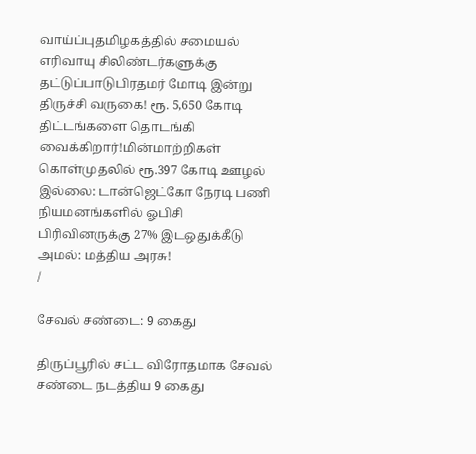வாய்ப்புதமிழகத்தில் சமையல் எரிவாயு சிலிண்டர்களுக்கு தட்டுப்பாடுபிரதமர் மோடி இன்று திருச்சி வருகை! ரூ. 5,650 கோடி திட்டங்களை தொடங்கி வைக்கிறார்!மின்மாற்றிகள் கொள்முதலில் ரூ.397 கோடி ஊழல் இல்லை: டான்ஜெட்கோ நேரடி பணி நியமனங்களில் ஓபிசி பிரிவினருக்கு 27% இடஒதுக்கீடு அமல்: மத்திய அரசு!
/

சேவல் சண்டை: 9 கைது

திருப்பூரில் சட்ட விரோதமாக சேவல் சண்டை நடத்திய 9 கைது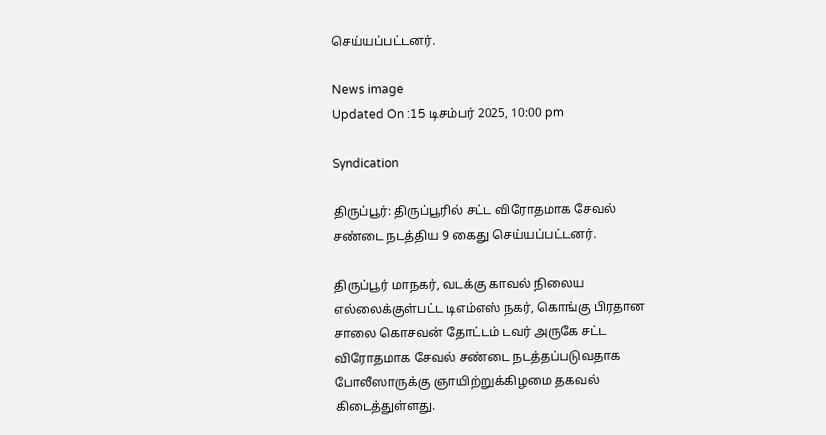செய்யப்பட்டனர்.

News image
Updated On :15 டிசம்பர் 2025, 10:00 pm

Syndication

திருப்பூர்: திருப்பூரில் சட்ட விரோதமாக சேவல் சண்டை நடத்திய 9 கைது செய்யப்பட்டனர்.

திருப்பூர் மாநகர், வடக்கு காவல் நிலைய எல்லைக்குள்பட்ட டிஎம்எஸ் நகர், கொங்கு பிரதான சாலை கொசவன் தோட்டம் டவர் அருகே சட்ட விரோதமாக சேவல் சண்டை நடத்தப்படுவதாக போலீஸாருக்கு ஞாயிற்றுக்கிழமை தகவல் கிடைத்துள்ளது.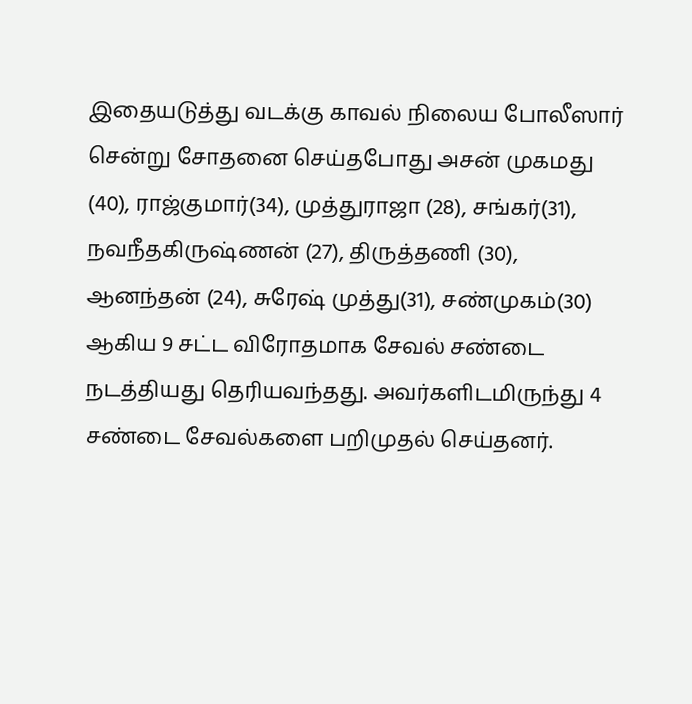இதையடுத்து வடக்கு காவல் நிலைய போலீஸார் சென்று சோதனை செய்தபோது அசன் முகமது (40), ராஜ்குமார்(34), முத்துராஜா (28), சங்கர்(31), நவநீதகிருஷ்ணன் (27), திருத்தணி (30), ஆனந்தன் (24), சுரேஷ் முத்து(31), சண்முகம்(30) ஆகிய 9 சட்ட விரோதமாக சேவல் சண்டை நடத்தியது தெரியவந்தது. அவர்களிடமிருந்து 4 சண்டை சேவல்களை பறிமுதல் செய்தனர்.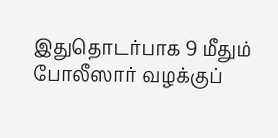இதுதொடர்பாக 9 மீதும் போலீஸார் வழக்குப்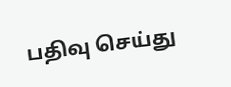பதிவு செய்து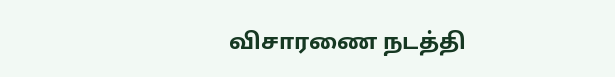விசாரணை நடத்தி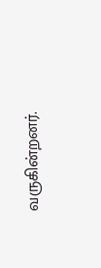வருகின்றனர்.